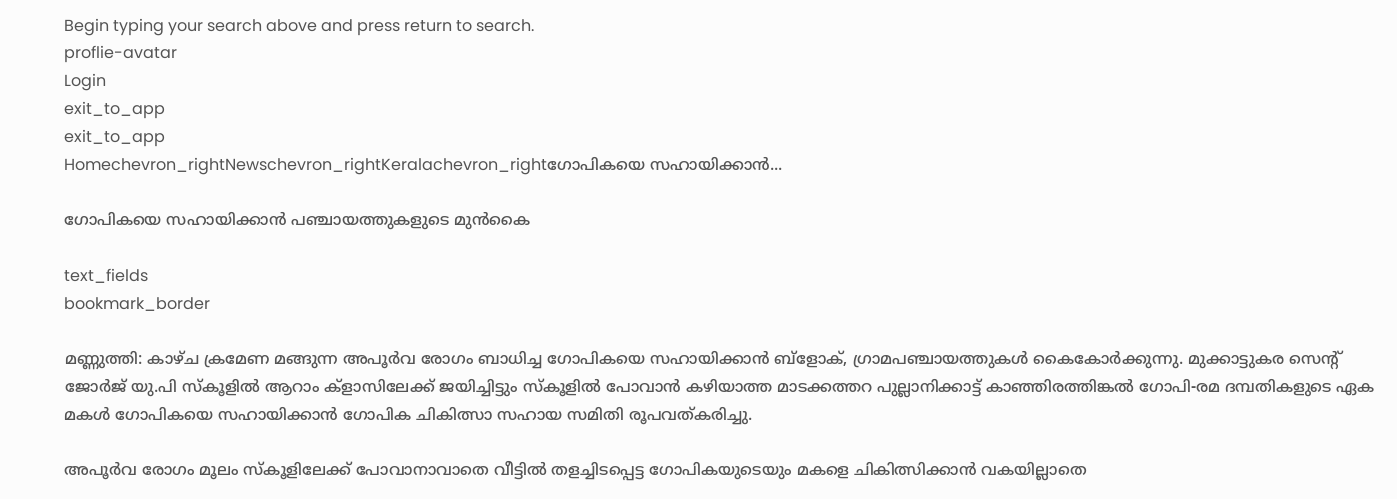Begin typing your search above and press return to search.
proflie-avatar
Login
exit_to_app
exit_to_app
Homechevron_rightNewschevron_rightKeralachevron_rightഗോപികയെ സഹായിക്കാന്‍...

ഗോപികയെ സഹായിക്കാന്‍ പഞ്ചായത്തുകളുടെ മുന്‍കൈ

text_fields
bookmark_border

മണ്ണുത്തി: കാഴ്ച ക്രമേണ മങ്ങുന്ന അപൂര്‍വ രോഗം ബാധിച്ച ഗോപികയെ സഹായിക്കാന്‍ ബ്ളോക്, ഗ്രാമപഞ്ചായത്തുകള്‍ കൈകോര്‍ക്കുന്നു. മുക്കാട്ടുകര സെന്‍റ് ജോര്‍ജ് യു.പി സ്കൂളില്‍ ആറാം ക്ളാസിലേക്ക് ജയിച്ചിട്ടും സ്കൂളില്‍ പോവാന്‍ കഴിയാത്ത മാടക്കത്തറ പുല്ലാനിക്കാട്ട് കാഞ്ഞിരത്തിങ്കല്‍ ഗോപി-രമ ദമ്പതികളുടെ ഏക മകള്‍ ഗോപികയെ സഹായിക്കാന്‍ ഗോപിക ചികിത്സാ സഹായ സമിതി രൂപവത്കരിച്ചു.

അപൂര്‍വ രോഗം മൂലം സ്കൂളിലേക്ക് പോവാനാവാതെ വീട്ടില്‍ തളച്ചിടപ്പെട്ട ഗോപികയുടെയും മകളെ ചികിത്സിക്കാന്‍ വകയില്ലാതെ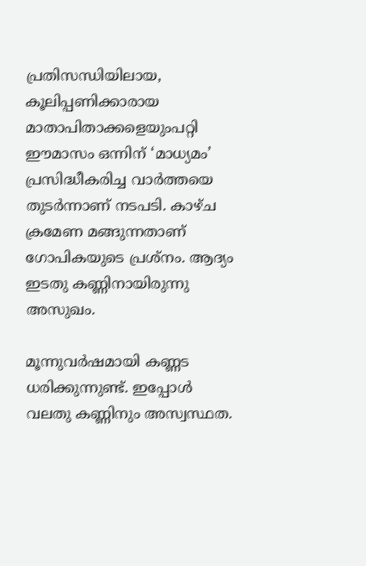പ്രതിസന്ധിയിലായ, കൂലിപ്പണിക്കാരായ മാതാപിതാക്കളെയുംപറ്റി ഈമാസം ഒന്നിന് ‘മാധ്യമം’ പ്രസിദ്ധീകരിച്ച വാര്‍ത്തയെ തുടര്‍ന്നാണ് നടപടി. കാഴ്ച ക്രമേണ മങ്ങുന്നതാണ് ഗോപികയുടെ പ്രശ്നം. ആദ്യം ഇടതു കണ്ണിനായിരുന്നു അസുഖം.

മൂന്നുവര്‍ഷമായി കണ്ണട ധരിക്കുന്നുണ്ട്. ഇപ്പോള്‍ വലതു കണ്ണിനും അസ്വസ്ഥത.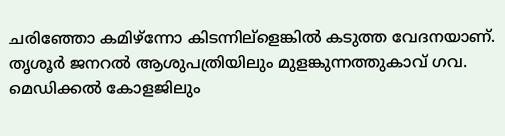ചരിഞ്ഞോ കമിഴ്ന്നോ കിടന്നില്ളെങ്കില്‍ കടുത്ത വേദനയാണ്. തൃശൂര്‍ ജനറല്‍ ആശുപത്രിയിലും മുളങ്കുന്നത്തുകാവ് ഗവ. മെഡിക്കല്‍ കോളജിലും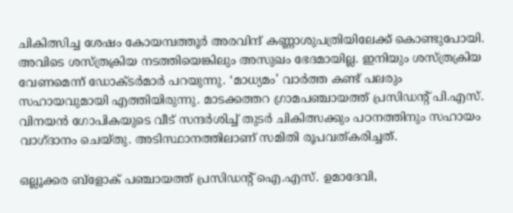ചികിത്സിച്ച ശേഷം കോയമ്പത്തൂര്‍ അരവിന്ദ് കണ്ണാശുപത്രിയിലേക്ക് കൊണ്ടുപോയി. അവിടെ ശസ്ത്രക്രിയ നടത്തിയെങ്കിലും അസുഖം ഭേദമായില്ല. ഇനിയും ശസ്ത്രക്രിയ വേണമെന്ന് ഡോക്ടര്‍മാര്‍ പറയുന്നു. ‘മാധ്യമം’ വാര്‍ത്ത കണ്ട് പലരും സഹായവുമായി എത്തിയിരുന്നു. മാടക്കത്തറ ഗ്രാമപഞ്ചായത്ത് പ്രസിഡന്‍റ് പി.എസ്. വിനയന്‍ ഗോപികയുടെ വീട് സന്ദര്‍ശിച്ച് തുടര്‍ ചികിത്സക്കും പഠനത്തിനും സഹായം വാഗ്ദാനം ചെയ്തു. അടിസ്ഥാനത്തിലാണ് സമിതി രൂപവത്കരിച്ചത്.

ഒല്ലൂക്കര ബ്ളോക് പഞ്ചായത്ത് പ്രസിഡന്‍റ് ഐ.എസ്. ഉമാദേവി,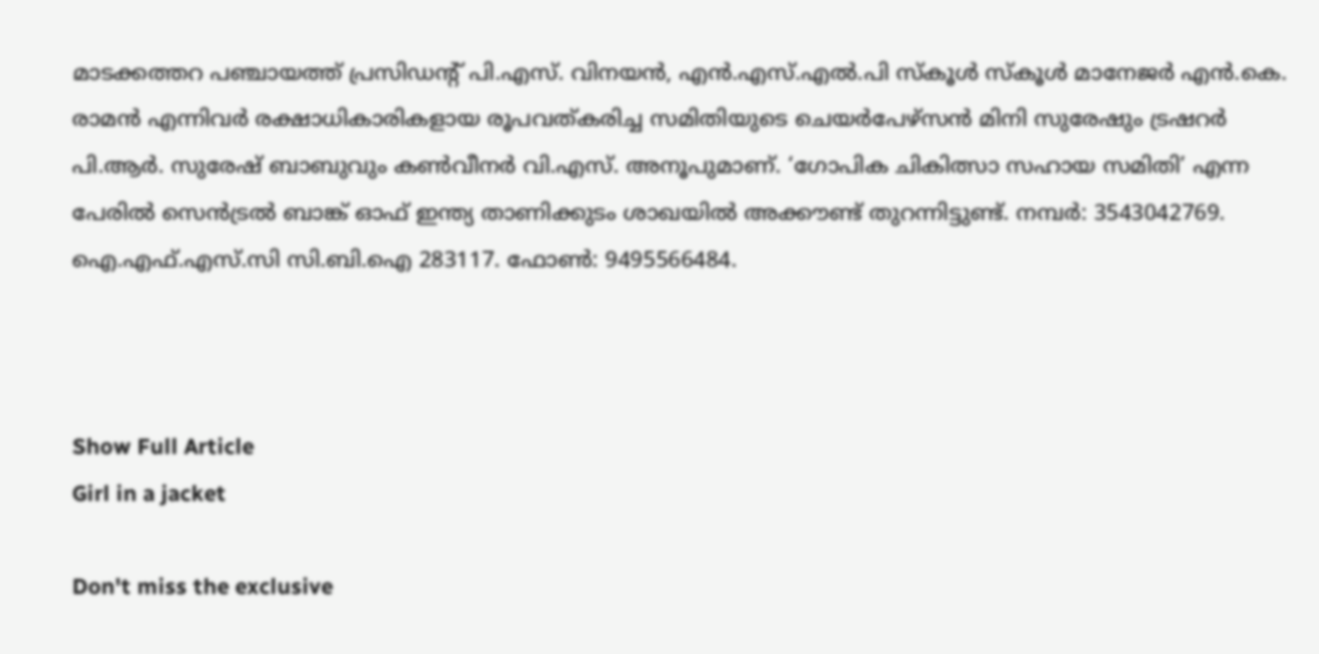മാടക്കത്തറ പഞ്ചായത്ത് പ്രസിഡന്‍റ് പി.എസ്. വിനയന്‍, എന്‍.എസ്.എല്‍.പി സ്കൂള്‍ സ്കൂള്‍ മാനേജര്‍ എന്‍.കെ. രാമന്‍ എന്നിവര്‍ രക്ഷാധികാരികളായ രൂപവത്കരിച്ച സമിതിയുടെ ചെയര്‍പേഴ്സന്‍ മിനി സുരേഷും ട്രഷറര്‍ പി.ആര്‍. സുരേഷ് ബാബുവും കണ്‍വീനര്‍ വി.എസ്. അനൂപുമാണ്. ‘ഗോപിക ചികിത്സാ സഹായ സമിതി’ എന്ന പേരില്‍ സെന്‍ട്രല്‍ ബാങ്ക് ഓഫ് ഇന്ത്യ താണിക്കുടം ശാഖയില്‍ അക്കൗണ്ട് തുറന്നിട്ടുണ്ട്. നമ്പര്‍: 3543042769. ഐ.എഫ്.എസ്.സി സി.ബി.ഐ 283117. ഫോണ്‍: 9495566484.



Show Full Article
Girl in a jacket

Don't miss the exclusive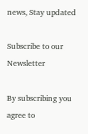news, Stay updated

Subscribe to our Newsletter

By subscribing you agree to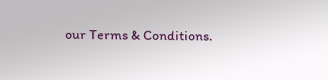our Terms & Conditions.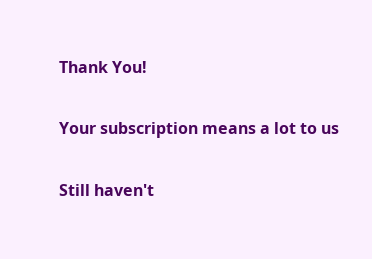Thank You!

Your subscription means a lot to us

Still haven't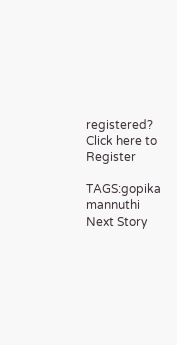registered? Click here to Register

TAGS:gopika mannuthi
Next Story